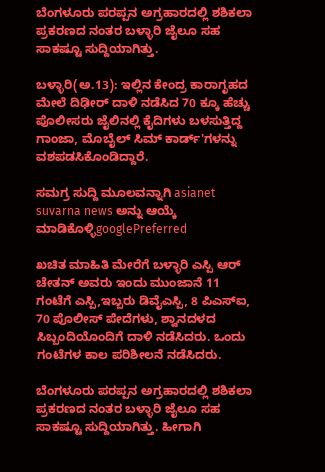ಬೆಂಗಳೂರು ಪರಪ್ಪನ ಅಗ್ರಹಾರದಲ್ಲಿ ಶಶಿಕಲಾ ಪ್ರಕರಣದ ನಂತರ ಬಳ್ಳಾರಿ ಜೈಲೂ ಸಹ ಸಾಕಷ್ಟೂ ಸುದ್ದಿಯಾಗಿತ್ತು.

ಬಳ್ಳಾರಿ(ಅ.13): ಇಲ್ಲಿನ ಕೇಂದ್ರ ಕಾರಾಗೃಹದ ಮೇಲೆ ದಿಢೀರ್ ದಾಳಿ ನಡೆಸಿದ 70 ಕ್ಕೂ ಹೆಚ್ಚು ಪೊಲೀಸರು ಜೈಲಿನಲ್ಲಿ ಕೈದಿಗಳು ಬಳಸುತ್ತಿದ್ದ ಗಾಂಜಾ, ಮೊಬೈಲ್ ಸಿಮ್ ಕಾರ್ಡ್'ಗಳನ್ನು ವಶಪಡಸಿಕೊಂಡಿದ್ದಾರೆ.

ಸಮಗ್ರ ಸುದ್ದಿ ಮೂಲವನ್ನಾಗಿ asianet suvarna news ಅನ್ನು ಆಯ್ಕೆ ಮಾಡಿಕೊಳ್ಳಿgooglePreferred

ಖಚಿತ ಮಾಹಿತಿ ಮೇರೆಗೆ ಬಳ್ಳಾರಿ ಎಸ್ಪಿ ಆರ್ ಚೇತನ್ ಅವರು ಇಂದು ಮುಂಜಾನೆ 11 ಗಂಟೆಗೆ ಎಸ್ಪಿ,ಇಬ್ಬರು ಡಿವೈಎಸ್ಪಿ, 8 ಪಿಎಸ್ಐ, 70 ಪೊಲೀಸ್ ಪೇದೆಗಳು, ಶ್ವಾನದಳದ ಸಿಬ್ಬಂದಿಯೊಂದಿಗೆ ದಾಳಿ ನಡೆಸಿದರು. ಒಂದು ಗಂಟೆಗಳ ಕಾಲ ಪರಿಶೀಲನೆ ನಡೆಸಿದರು.

ಬೆಂಗಳೂರು ಪರಪ್ಪನ ಅಗ್ರಹಾರದಲ್ಲಿ ಶಶಿಕಲಾ ಪ್ರಕರಣದ ನಂತರ ಬಳ್ಳಾರಿ ಜೈಲೂ ಸಹ ಸಾಕಷ್ಟೂ ಸುದ್ದಿಯಾಗಿತ್ತು. ಹೀಗಾಗಿ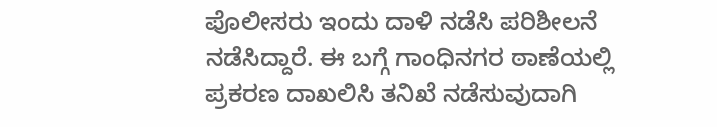ಪೊಲೀಸರು ಇಂದು ದಾಳಿ ನಡೆಸಿ ಪರಿಶೀಲನೆ ನಡೆಸಿದ್ದಾರೆ. ಈ ಬಗ್ಗೆ ಗಾಂಧಿನಗರ ಠಾಣೆಯಲ್ಲಿ ಪ್ರಕರಣ ದಾಖಲಿಸಿ ತನಿಖೆ ನಡೆಸುವುದಾಗಿ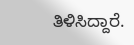ತಿಳಿಸಿದ್ದಾರೆ.